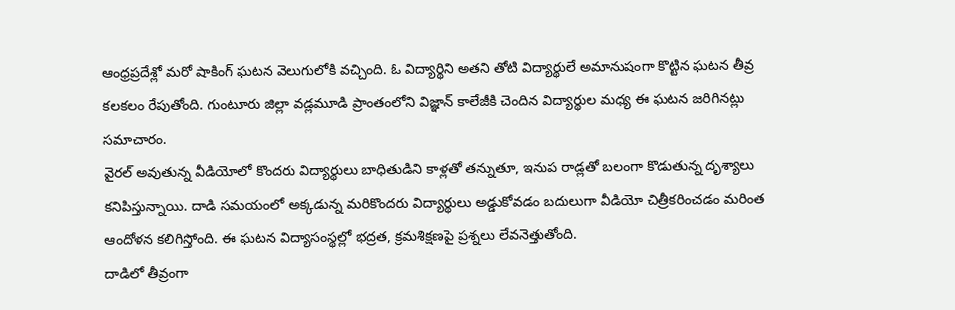ఆంధ్రప్రదేశ్లో మరో షాకింగ్ ఘటన వెలుగులోకి వచ్చింది. ఓ విద్యార్థిని అతని తోటి విద్యార్థులే అమానుషంగా కొట్టిన ఘటన తీవ్ర కలకలం రేపుతోంది. గుంటూరు జిల్లా వడ్లమూడి ప్రాంతంలోని విజ్ఞాన్ కాలేజీకి చెందిన విద్యార్థుల మధ్య ఈ ఘటన జరిగినట్లు సమాచారం.
వైరల్ అవుతున్న వీడియోలో కొందరు విద్యార్థులు బాధితుడిని కాళ్లతో తన్నుతూ, ఇనుప రాడ్లతో బలంగా కొడుతున్న దృశ్యాలు కనిపిస్తున్నాయి. దాడి సమయంలో అక్కడున్న మరికొందరు విద్యార్థులు అడ్డుకోవడం బదులుగా వీడియో చిత్రీకరించడం మరింత ఆందోళన కలిగిస్తోంది. ఈ ఘటన విద్యాసంస్థల్లో భద్రత, క్రమశిక్షణపై ప్రశ్నలు లేవనెత్తుతోంది.
దాడిలో తీవ్రంగా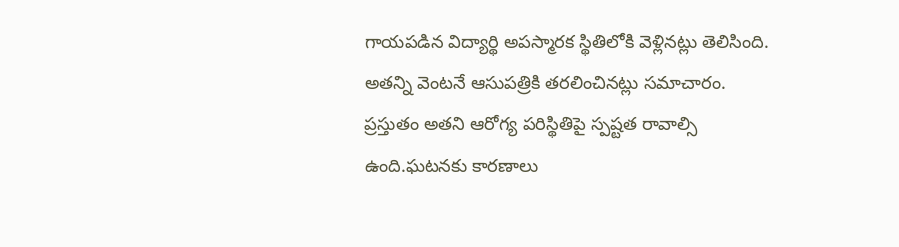గాయపడిన విద్యార్థి అపస్మారక స్థితిలోకి వెళ్లినట్లు తెలిసింది. అతన్ని వెంటనే ఆసుపత్రికి తరలించినట్లు సమాచారం. ప్రస్తుతం అతని ఆరోగ్య పరిస్థితిపై స్పష్టత రావాల్సి ఉంది.ఘటనకు కారణాలు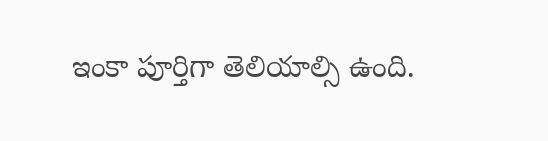ఇంకా పూర్తిగా తెలియాల్సి ఉంది.